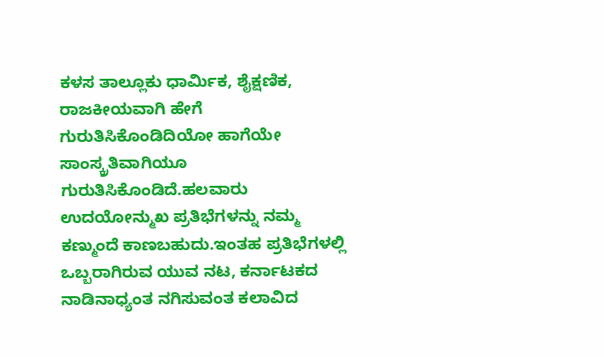ಕಳಸ ತಾಲ್ಲೂಕು ಧಾರ್ಮಿಕ, ಶೈಕ್ಷಣಿಕ, ರಾಜಕೀಯವಾಗಿ ಹೇಗೆ ಗುರುತಿಸಿಕೊಂಡಿದಿಯೋ ಹಾಗೆಯೇ ಸಾಂಸ್ಕ್ರತಿವಾಗಿಯೂ ಗುರುತಿಸಿಕೊಂಡಿದೆ.ಹಲವಾರು ಉದಯೋನ್ಮುಖ ಪ್ರತಿಭೆಗಳನ್ನು ನಮ್ಮ ಕಣ್ಮುಂದೆ ಕಾಣಬಹುದು.ಇಂತಹ ಪ್ರತಿಭೆಗಳಲ್ಲಿ ಒಬ್ಬರಾಗಿರುವ ಯುವ ನಟ, ಕರ್ನಾಟಕದ ನಾಡಿನಾಧ್ಯಂತ ನಗಿಸುವಂತ ಕಲಾವಿದ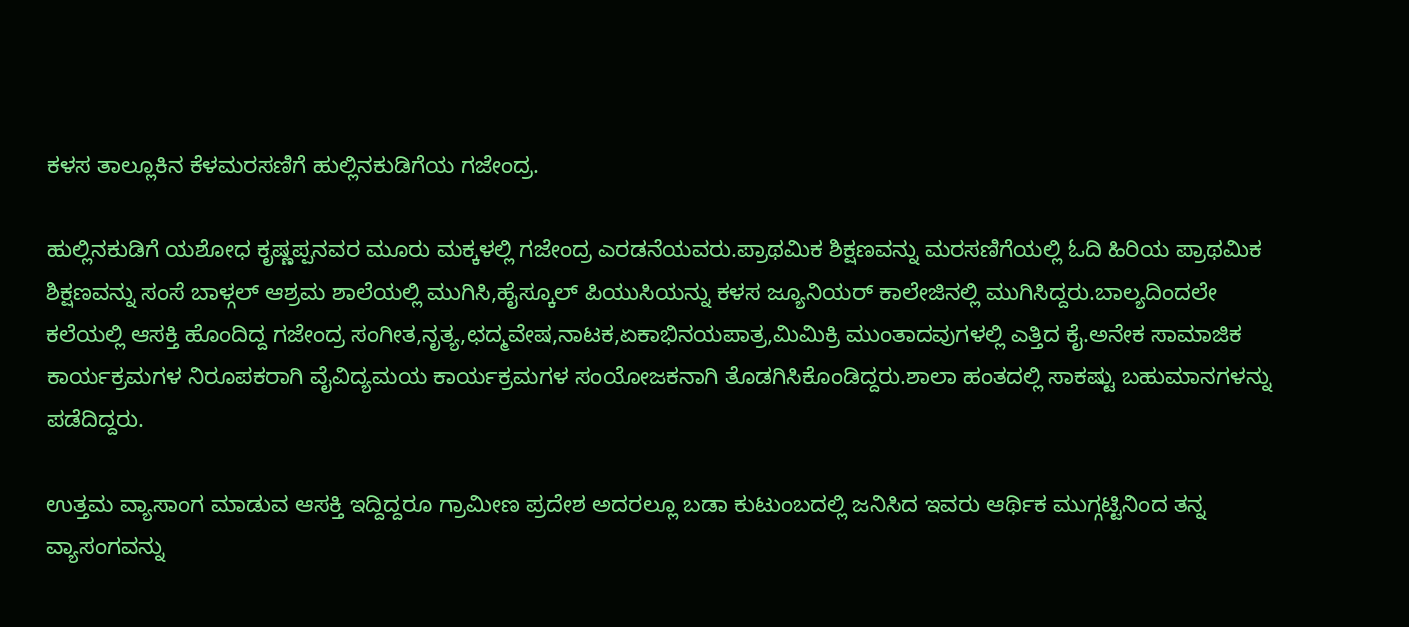ಕಳಸ ತಾಲ್ಲೂಕಿನ ಕೆಳಮರಸಣಿಗೆ ಹುಲ್ಲಿನಕುಡಿಗೆಯ ಗಜೇಂದ್ರ.

ಹುಲ್ಲಿನಕುಡಿಗೆ ಯಶೋಧ ಕೃಷ್ಣಪ್ಪನವರ ಮೂರು ಮಕ್ಕಳಲ್ಲಿ ಗಜೇಂದ್ರ ಎರಡನೆಯವರು.ಪ್ರಾಥಮಿಕ ಶಿಕ್ಷಣವನ್ನು ಮರಸಣಿಗೆಯಲ್ಲಿ ಓದಿ ಹಿರಿಯ ಪ್ರಾಥಮಿಕ ಶಿಕ್ಷಣವನ್ನು ಸಂಸೆ ಬಾಳ್ಗಲ್ ಆಶ್ರಮ ಶಾಲೆಯಲ್ಲಿ ಮುಗಿಸಿ,ಹೈಸ್ಕೂಲ್ ಪಿಯುಸಿಯನ್ನು ಕಳಸ ಜ್ಯೂನಿಯರ್ ಕಾಲೇಜಿನಲ್ಲಿ ಮುಗಿಸಿದ್ದರು.ಬಾಲ್ಯದಿಂದಲೇ ಕಲೆಯಲ್ಲಿ ಆಸಕ್ತಿ ಹೊಂದಿದ್ದ ಗಜೇಂದ್ರ ಸಂಗೀತ,ನೃತ್ಯ,ಛದ್ಮವೇಷ,ನಾಟಕ,ಏಕಾಭಿನಯಪಾತ್ರ,ಮಿಮಿಕ್ರಿ ಮುಂತಾದವುಗಳಲ್ಲಿ ಎತ್ತಿದ ಕೈ.ಅನೇಕ ಸಾಮಾಜಿಕ ಕಾರ್ಯಕ್ರಮಗಳ ನಿರೂಪಕರಾಗಿ ವೈವಿದ್ಯಮಯ ಕಾರ್ಯಕ್ರಮಗಳ ಸಂಯೋಜಕನಾಗಿ ತೊಡಗಿಸಿಕೊಂಡಿದ್ದರು.ಶಾಲಾ ಹಂತದಲ್ಲಿ ಸಾಕಷ್ಟು ಬಹುಮಾನಗಳನ್ನು ಪಡೆದಿದ್ದರು.

ಉತ್ತಮ ವ್ಯಾಸಾಂಗ ಮಾಡುವ ಆಸಕ್ತಿ ಇದ್ದಿದ್ದರೂ ಗ್ರಾಮೀಣ ಪ್ರದೇಶ ಅದರಲ್ಲೂ ಬಡಾ ಕುಟುಂಬದಲ್ಲಿ ಜನಿಸಿದ ಇವರು ಆರ್ಥಿಕ ಮುಗ್ಗಟ್ಟಿನಿಂದ ತನ್ನ ವ್ಯಾಸಂಗವನ್ನು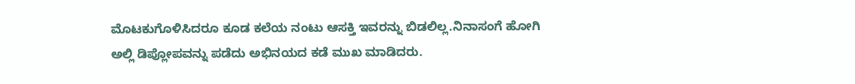ಮೊಟಕುಗೊಳಿಸಿದರೂ ಕೂಡ ಕಲೆಯ ನಂಟು ಆಸಕ್ತಿ ಇವರನ್ನು ಬಿಡಲಿಲ್ಲ.ನಿನಾಸಂಗೆ ಹೋಗಿ ಅಲ್ಲಿ ಡಿಪ್ಲೋಪವನ್ನು ಪಡೆದು ಅಭಿನಯದ ಕಡೆ ಮುಖ ಮಾಡಿದರು.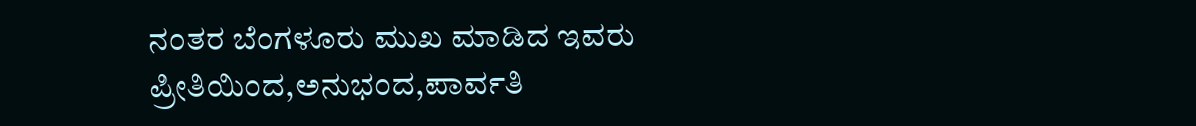ನಂತರ ಬೆಂಗಳೂರು ಮುಖ ಮಾಡಿದ ಇವರು ಪ್ರೀತಿಯಿಂದ,ಅನುಭಂದ,ಪಾರ್ವತಿ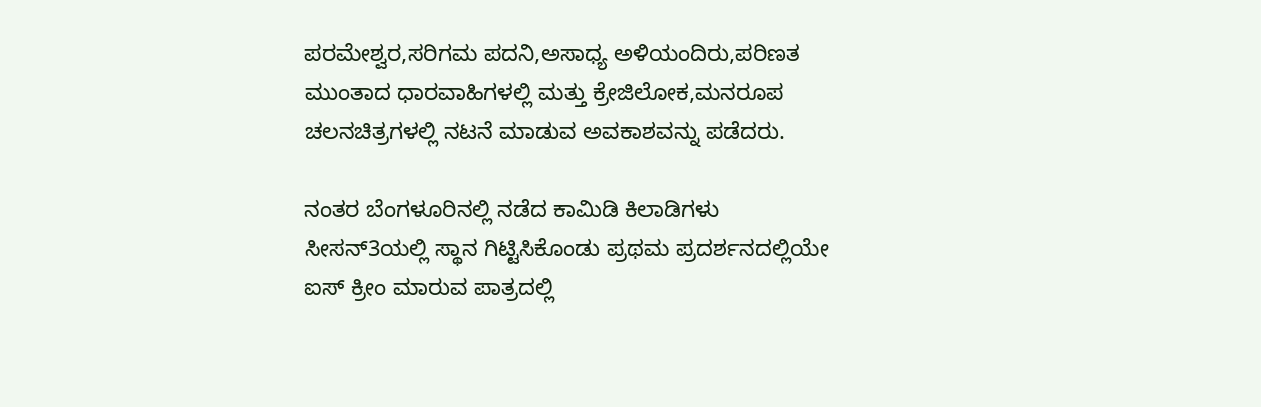ಪರಮೇಶ್ವರ,ಸರಿಗಮ ಪದನಿ,ಅಸಾಧ್ಯ ಅಳಿಯಂದಿರು,ಪರಿಣತ ಮುಂತಾದ ಧಾರವಾಹಿಗಳಲ್ಲಿ ಮತ್ತು ಕ್ರೇಜಿಲೋಕ,ಮನರೂಪ ಚಲನಚಿತ್ರಗಳಲ್ಲಿ ನಟನೆ ಮಾಡುವ ಅವಕಾಶವನ್ನು ಪಡೆದರು.

ನಂತರ ಬೆಂಗಳೂರಿನಲ್ಲಿ ನಡೆದ ಕಾಮಿಡಿ ಕಿಲಾಡಿಗಳು ಸೀಸನ್3ಯಲ್ಲಿ ಸ್ಥಾನ ಗಿಟ್ಟಿಸಿಕೊಂಡು ಪ್ರಥಮ ಪ್ರದರ್ಶನದಲ್ಲಿಯೇ ಐಸ್ ಕ್ರೀಂ ಮಾರುವ ಪಾತ್ರದಲ್ಲಿ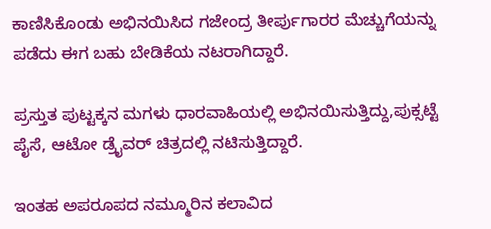ಕಾಣಿಸಿಕೊಂಡು ಅಭಿನಯಿಸಿದ ಗಜೇಂದ್ರ ತೀರ್ಪುಗಾರರ ಮೆಚ್ಚುಗೆಯನ್ನು ಪಡೆದು ಈಗ ಬಹು ಬೇಡಿಕೆಯ ನಟರಾಗಿದ್ದಾರೆ.

ಪ್ರಸ್ತುತ ಪುಟ್ಟಕ್ಕನ ಮಗಳು ಧಾರವಾಹಿಯಲ್ಲಿ ಅಭಿನಯಿಸುತ್ತಿದ್ದು,ಪುಕ್ಸಟ್ಟೆ ಪೈಸೆ, ಆಟೋ ಡ್ರೈವರ್ ಚಿತ್ರದಲ್ಲಿ ನಟಿಸುತ್ತಿದ್ದಾರೆ.

ಇಂತಹ ಅಪರೂಪದ ನಮ್ಮೂರಿನ ಕಲಾವಿದ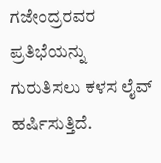ಗಜೇಂದ್ರರವರ ಪ್ರತಿಭೆಯನ್ನು ಗುರುತಿಸಲು ಕಳಸ ಲೈವ್ ಹರ್ಷಿಸುತ್ತಿದೆ.